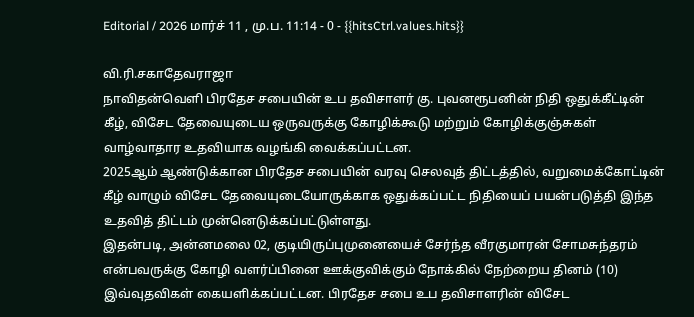Editorial / 2026 மார்ச் 11 , மு.ப. 11:14 - 0 - {{hitsCtrl.values.hits}}

வி.ரி.சகாதேவராஜா
நாவிதன்வெளி பிரதேச சபையின் உப தவிசாளர் கு. புவனரூபனின் நிதி ஒதுக்கீட்டின் கீழ், விசேட தேவையுடைய ஒருவருக்கு கோழிக்கூடு மற்றும் கோழிக்குஞ்சுகள் வாழ்வாதார உதவியாக வழங்கி வைக்கப்பட்டன.
2025ஆம் ஆண்டுக்கான பிரதேச சபையின் வரவு செலவுத் திட்டத்தில், வறுமைக்கோட்டின் கீழ் வாழும் விசேட தேவையுடையோருக்காக ஒதுக்கப்பட்ட நிதியைப் பயன்படுத்தி இந்த உதவித் திட்டம் முன்னெடுக்கப்பட்டுள்ளது.
இதன்படி, அன்னமலை 02, குடியிருப்புமுனையைச் சேர்ந்த வீரகுமாரன் சோமசுந்தரம் என்பவருக்கு கோழி வளர்ப்பினை ஊக்குவிக்கும் நோக்கில் நேற்றைய தினம் (10) இவ்வுதவிகள் கையளிக்கப்பட்டன. பிரதேச சபை உப தவிசாளரின் விசேட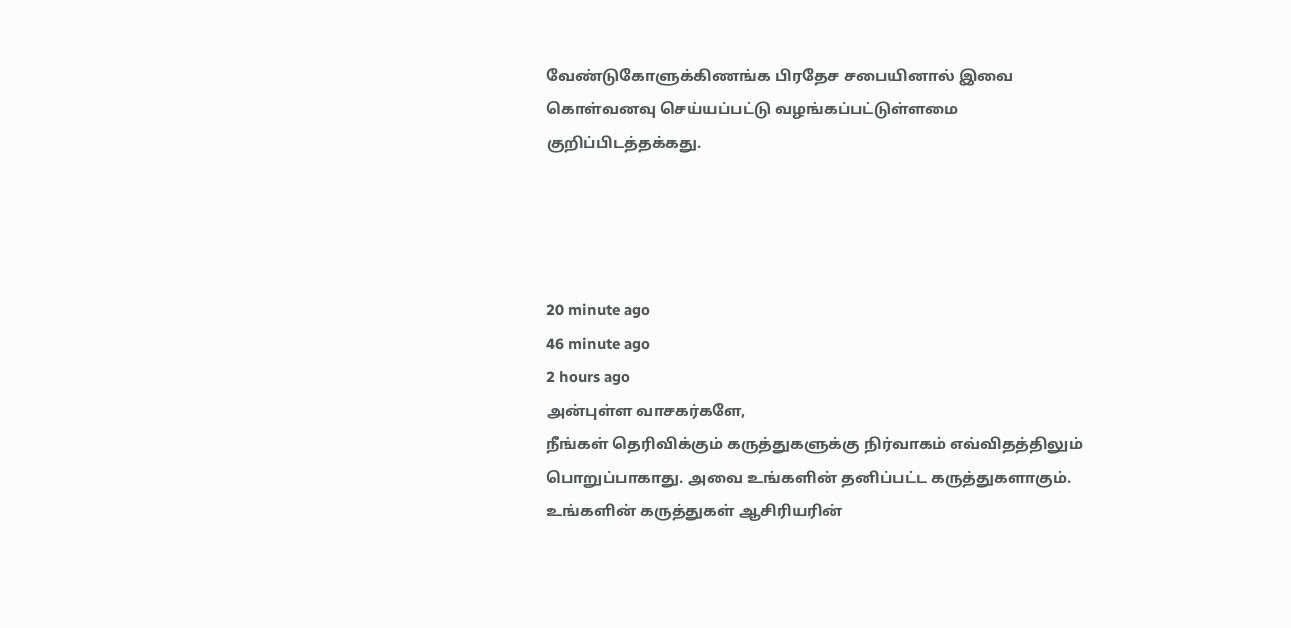வேண்டுகோளுக்கிணங்க பிரதேச சபையினால் இவை கொள்வனவு செய்யப்பட்டு வழங்கப்பட்டுள்ளமை குறிப்பிடத்தக்கது.




20 minute ago
46 minute ago
2 hours ago
அன்புள்ள வாசகர்களே,
நீங்கள் தெரிவிக்கும் கருத்துகளுக்கு நிர்வாகம் எவ்விதத்திலும் பொறுப்பாகாது. அவை உங்களின் தனிப்பட்ட கருத்துகளாகும். உங்களின் கருத்துகள் ஆசிரியரின்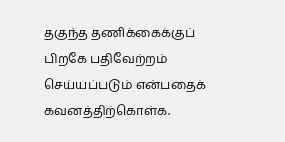தகுந்த தணிக்கைக்குப் பிறகே பதிவேற்றம் செய்யப்படும் என்பதைக் கவனத்திற்கொள்க.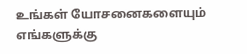உங்கள் யோசனைகளையும் எங்களுக்கு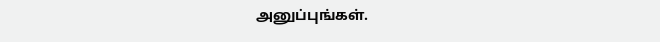அனுப்புங்கள்.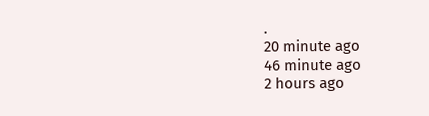.
20 minute ago
46 minute ago
2 hours ago